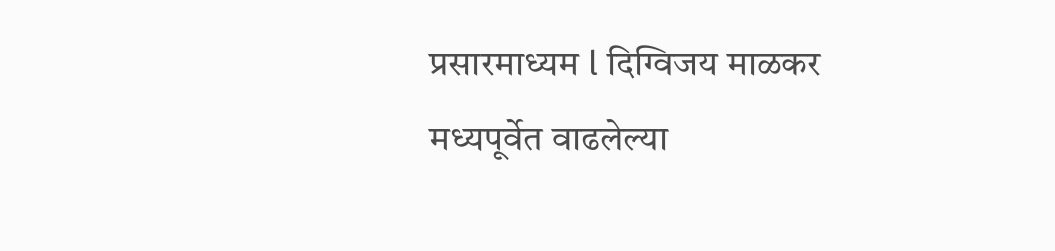प्रसारमाध्यम l दिग्विजय माळकर
मध्यपूर्वेत वाढलेल्या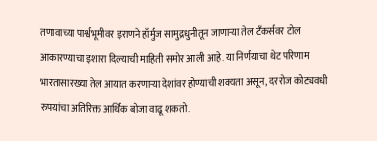तणावाच्या पार्श्वभूमीवर इराणने हॉर्मुज सामुद्रधुनीतून जाणाऱ्या तेल टँकर्सवर टोल आकारण्याचा इशारा दिल्याची माहिती समोर आली आहे. या निर्णयाचा थेट परिणाम भारतासारख्या तेल आयात करणाऱ्या देशांवर होण्याची शक्यता असून, दररोज कोट्यवधी रुपयांचा अतिरिक्त आर्थिक बोजा वाढू शकतो.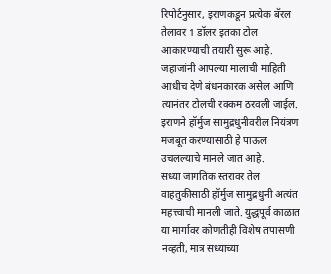रिपोर्टनुसार, इराणकडून प्रत्येक बॅरल तेलावर 1 डॉलर इतका टोल आकारण्याची तयारी सुरू आहे. जहाजांनी आपल्या मालाची माहिती आधीच देणे बंधनकारक असेल आणि त्यानंतर टोलची रक्कम ठरवली जाईल. इराणने हॉर्मुज सामुद्रधुनीवरील नियंत्रण मजबूत करण्यासाठी हे पाऊल उचलल्याचे मानले जात आहे.
सध्या जागतिक स्तरावर तेल वाहतुकीसाठी हॉर्मुज सामुद्रधुनी अत्यंत महत्त्वाची मानली जाते. युद्धपूर्व काळात या मार्गावर कोणतीही विशेष तपासणी नव्हती, मात्र सध्याच्या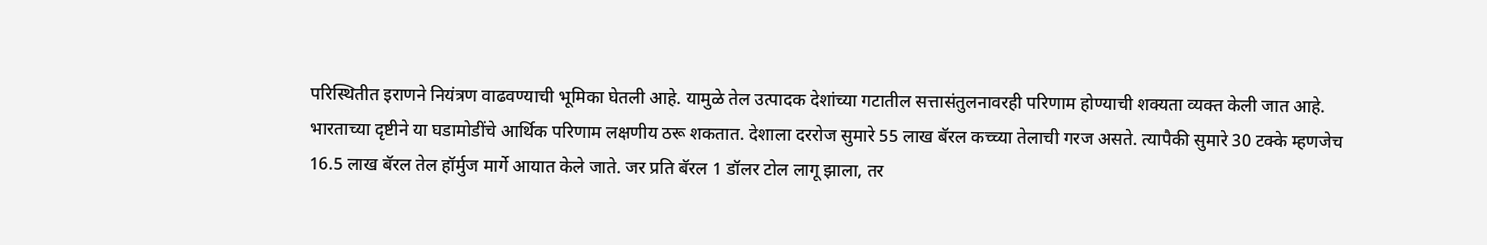परिस्थितीत इराणने नियंत्रण वाढवण्याची भूमिका घेतली आहे. यामुळे तेल उत्पादक देशांच्या गटातील सत्तासंतुलनावरही परिणाम होण्याची शक्यता व्यक्त केली जात आहे.
भारताच्या दृष्टीने या घडामोडींचे आर्थिक परिणाम लक्षणीय ठरू शकतात. देशाला दररोज सुमारे 55 लाख बॅरल कच्च्या तेलाची गरज असते. त्यापैकी सुमारे 30 टक्के म्हणजेच 16.5 लाख बॅरल तेल हॉर्मुज मार्गे आयात केले जाते. जर प्रति बॅरल 1 डॉलर टोल लागू झाला, तर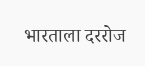भारताला दररोज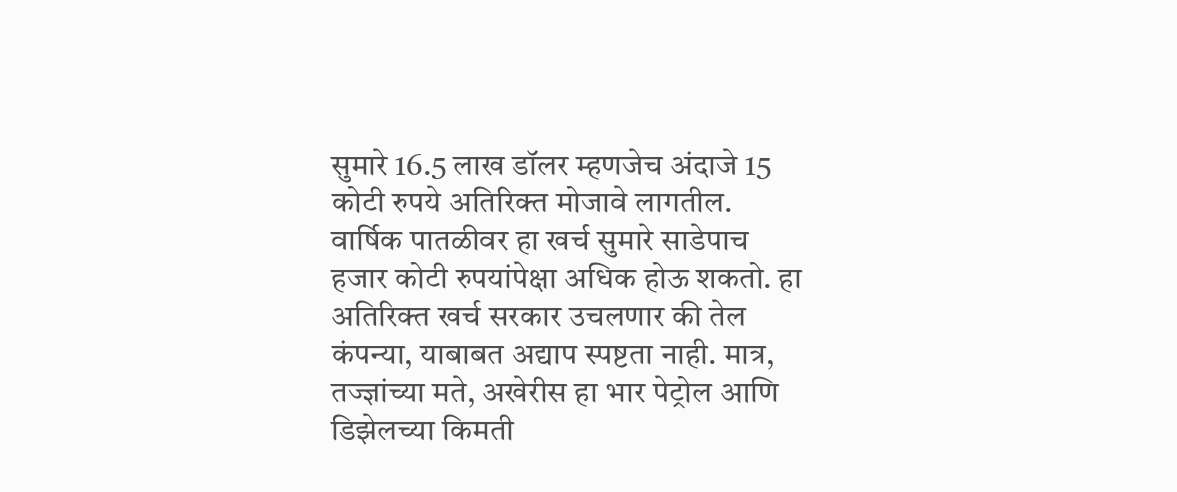सुमारे 16.5 लाख डॉलर म्हणजेच अंदाजे 15 कोटी रुपये अतिरिक्त मोजावे लागतील.
वार्षिक पातळीवर हा खर्च सुमारे साडेपाच हजार कोटी रुपयांपेक्षा अधिक होऊ शकतो. हा अतिरिक्त खर्च सरकार उचलणार की तेल कंपन्या, याबाबत अद्याप स्पष्टता नाही. मात्र, तज्ज्ञांच्या मते, अखेरीस हा भार पेट्रोल आणि डिझेलच्या किमती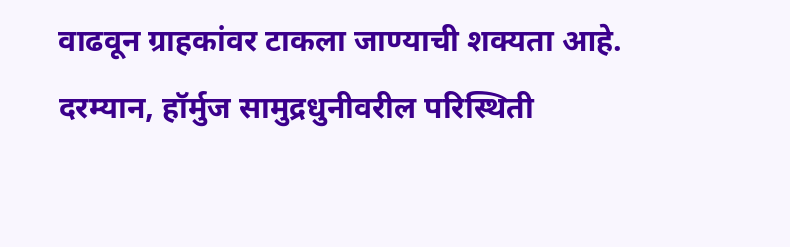वाढवून ग्राहकांवर टाकला जाण्याची शक्यता आहे.
दरम्यान, हॉर्मुज सामुद्रधुनीवरील परिस्थिती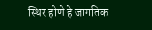स्थिर होणे हे जागतिक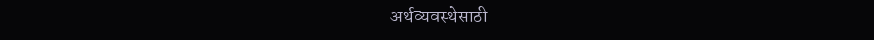अर्थव्यवस्थेसाठी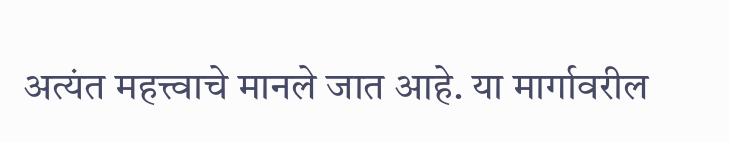अत्यंत महत्त्वाचे मानले जात आहे. या मार्गावरील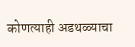कोणत्याही अडथळ्याचा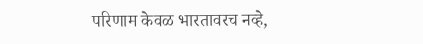परिणाम केवळ भारतावरच नव्हे,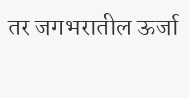तर जगभरातील ऊर्जा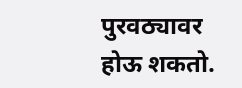पुरवठ्यावर होऊ शकतो.